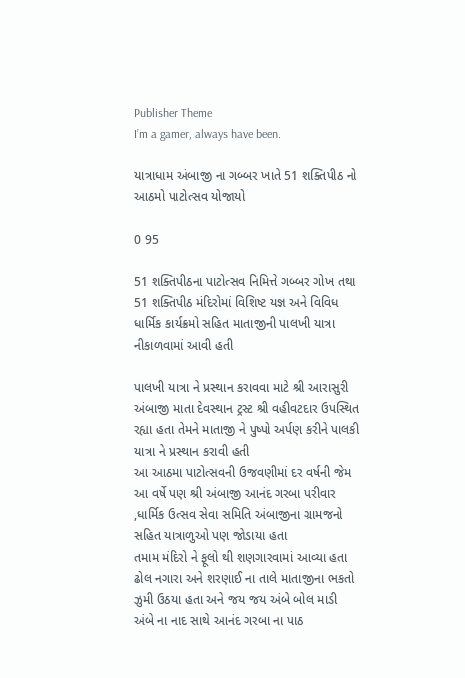Publisher Theme
I’m a gamer, always have been.

યાત્રાધામ અંબાજી ના ગબ્બર ખાતે 51 શક્તિપીઠ નો આઠમો પાટોત્સવ યોજાયો

0 95

51 શક્તિપીઠના પાટોત્સવ નિમિત્તે ગબ્બર ગોખ તથા 51 શક્તિપીઠ મંદિરોમાં વિશિષ્ટ યજ્ઞ અને વિવિધ ધાર્મિક કાર્યક્રમો સહિત માતાજીની પાલખી યાત્રા નીકાળવામાં આવી હતી

પાલખી યાત્રા ને પ્રસ્થાન કરાવવા માટે શ્રી આરાસુરી અંબાજી માતા દેવસ્થાન ટ્રસ્ટ શ્રી વહીવટદાર ઉપસ્થિત રહ્યા હતા તેમને માતાજી ને પુષ્પો અર્પણ કરીને પાલકી યાત્રા ને પ્રસ્થાન કરાવી હતી
આ આઠમા પાટોત્સવની ઉજવણીમાં દર વર્ષની જેમ આ વર્ષે પણ શ્રી અંબાજી આનંદ ગરબા પરીવાર ,ધાર્મિક ઉત્સવ સેવા સમિતિ અંબાજીના ગ્રામજનો સહિત યાત્રાળુઓ પણ જોડાયા હતા
તમામ મંદિરો ને ફૂલો થી શણગારવામાં આવ્યા હતા ઢોલ નગારા અને શરણાઈ ના તાલે માતાજીના ભકતો ઝુમી ઉઠયા હતા અને જય જય અંબે બોલ માડી અંબે ના નાદ સાથે આનંદ ગરબા ના પાઠ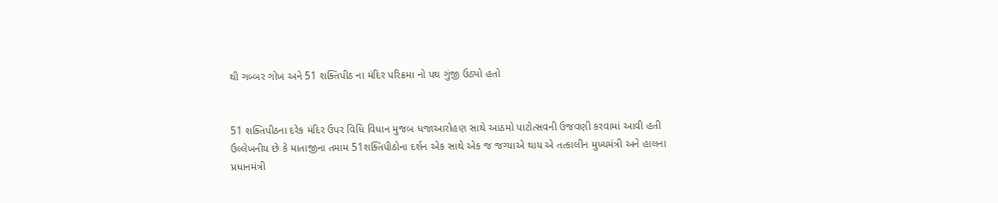થી ગબ્બર ગોખ અને 51 શક્તિપીઠ ના મંદિર પરિક્રમા નો પથ ગુંજી ઉઠ્યો હતો


51 શક્તિપીઠના દરેક મંદિર ઉપર વિધિ વિધાન મુજબ ધજાઆરોહણ સાથે આઠમો પાટોત્સવની ઉજવણી કરવામાં આવી હતી
ઉલ્લેખનીય છે કે માતાજીના તમામ 51શક્તિપીઠોના દર્શન એક સાથે એક જ જગ્યાએ થાય એ તત્કાલીન મુખ્યમંત્રી અને હાલના પ્રધાનમંત્રી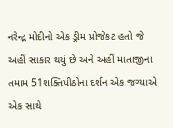નરેન્દ્ર મોદીનો એક ડ્રીમ પ્રોજેકટ હતો જે અહીં સાકાર થયું છે અને અહીં માતાજીના તમામ 51શક્તિપીઠોના દર્શન એક જગ્યાએ એક સાથે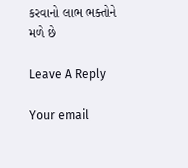કરવાનો લાભ ભક્તોને મળે છે

Leave A Reply

Your email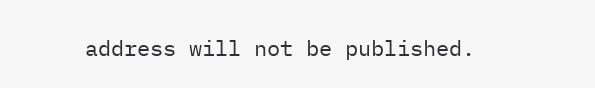address will not be published.